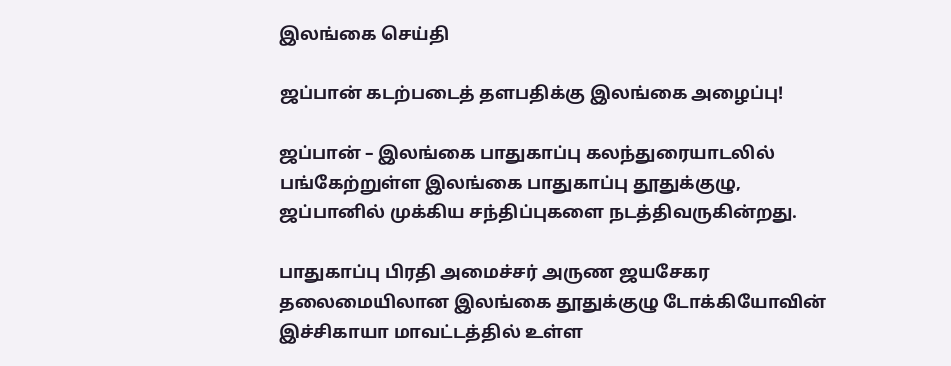இலங்கை செய்தி

ஜப்பான் கடற்படைத் தளபதிக்கு இலங்கை அழைப்பு!

ஜப்பான் – இலங்கை பாதுகாப்பு கலந்துரையாடலில் பங்கேற்றுள்ள இலங்கை பாதுகாப்பு தூதுக்குழு, ஜப்பானில் முக்கிய சந்திப்புகளை நடத்திவருகின்றது.

பாதுகாப்பு பிரதி அமைச்சர் அருண ஜயசேகர தலைமையிலான இலங்கை தூதுக்குழு டோக்கியோவின் இச்சிகாயா மாவட்டத்தில் உள்ள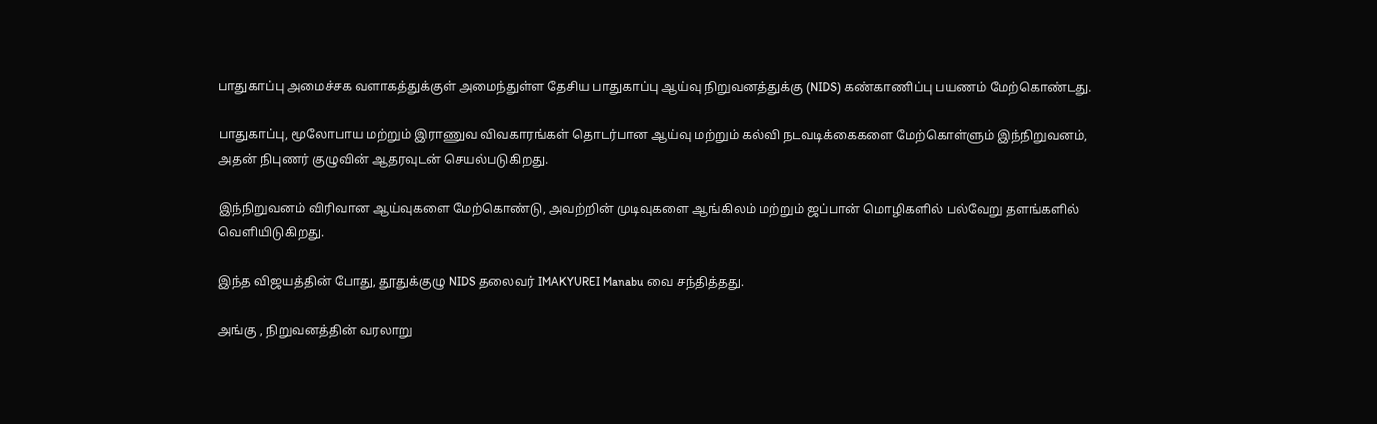பாதுகாப்பு அமைச்சக வளாகத்துக்குள் அமைந்துள்ள தேசிய பாதுகாப்பு ஆய்வு நிறுவனத்துக்கு (NIDS) கண்காணிப்பு பயணம் மேற்கொண்டது.

பாதுகாப்பு, மூலோபாய மற்றும் இராணுவ விவகாரங்கள் தொடர்பான ஆய்வு மற்றும் கல்வி நடவடிக்கைகளை மேற்கொள்ளும் இந்நிறுவனம், அதன் நிபுணர் குழுவின் ஆதரவுடன் செயல்படுகிறது.

இந்நிறுவனம் விரிவான ஆய்வுகளை மேற்கொண்டு, அவற்றின் முடிவுகளை ஆங்கிலம் மற்றும் ஜப்பான் மொழிகளில் பல்வேறு தளங்களில் வெளியிடுகிறது.

இந்த விஜயத்தின் போது, தூதுக்குழு NIDS தலைவர் IMAKYUREI Manabu வை சந்தித்தது.

அங்கு , நிறுவனத்தின் வரலாறு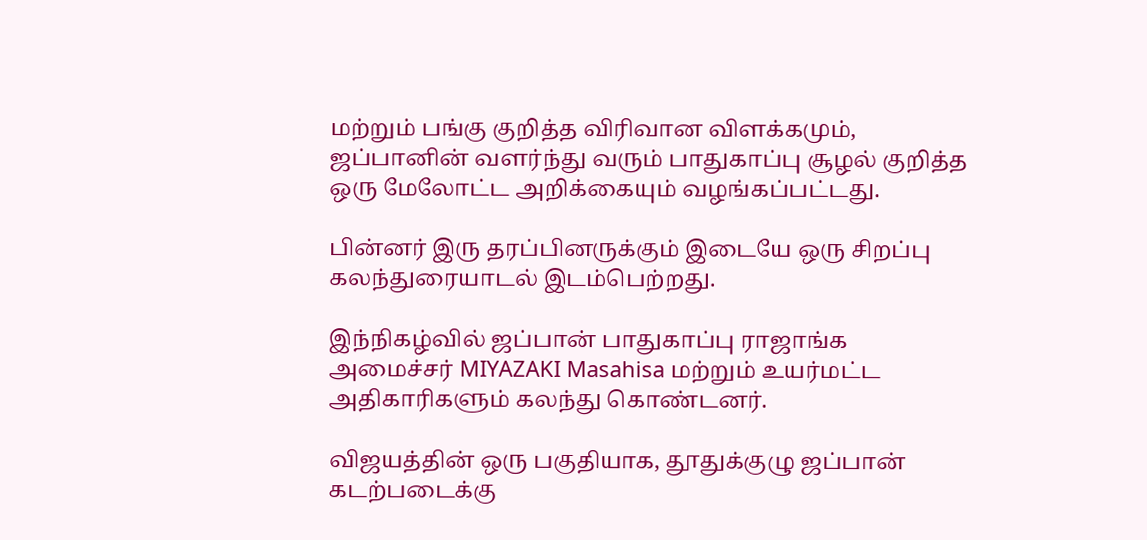மற்றும் பங்கு குறித்த விரிவான விளக்கமும், ஜப்பானின் வளர்ந்து வரும் பாதுகாப்பு சூழல் குறித்த ஒரு மேலோட்ட அறிக்கையும் வழங்கப்பட்டது.

பின்னர் இரு தரப்பினருக்கும் இடையே ஒரு சிறப்பு கலந்துரையாடல் இடம்பெற்றது.

இந்நிகழ்வில் ஜப்பான் பாதுகாப்பு ராஜாங்க அமைச்சர் MIYAZAKI Masahisa மற்றும் உயர்மட்ட அதிகாரிகளும் கலந்து கொண்டனர்.

விஜயத்தின் ஒரு பகுதியாக, தூதுக்குழு ஜப்பான் கடற்படைக்கு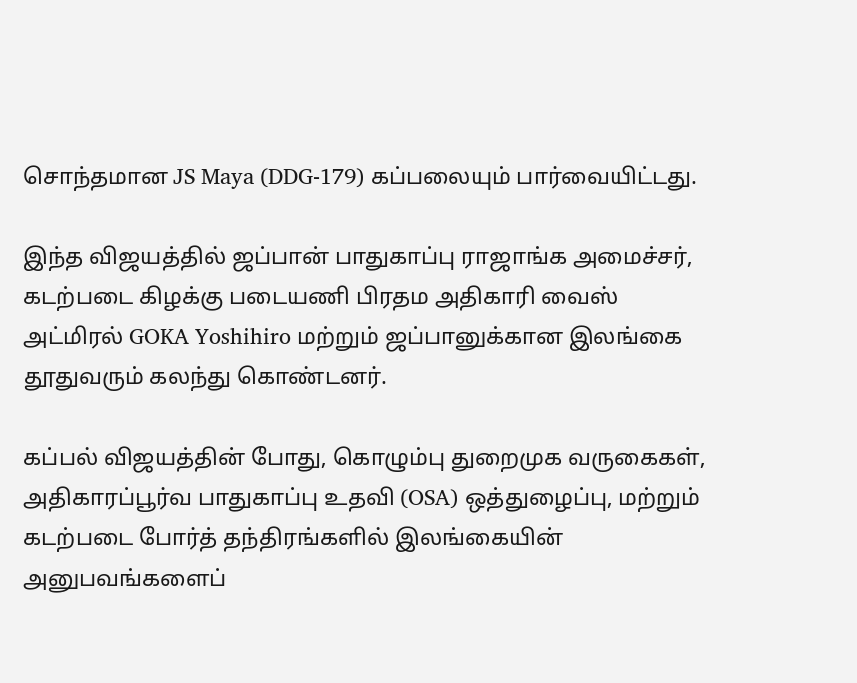சொந்தமான JS Maya (DDG-179) கப்பலையும் பார்வையிட்டது.

இந்த விஜயத்தில் ஜப்பான் பாதுகாப்பு ராஜாங்க அமைச்சர், கடற்படை கிழக்கு படையணி பிரதம அதிகாரி வைஸ் அட்மிரல் GOKA Yoshihiro மற்றும் ஜப்பானுக்கான இலங்கை தூதுவரும் கலந்து கொண்டனர்.

கப்பல் விஜயத்தின் போது, கொழும்பு துறைமுக வருகைகள், அதிகாரப்பூர்வ பாதுகாப்பு உதவி (OSA) ஒத்துழைப்பு, மற்றும் கடற்படை போர்த் தந்திரங்களில் இலங்கையின் அனுபவங்களைப்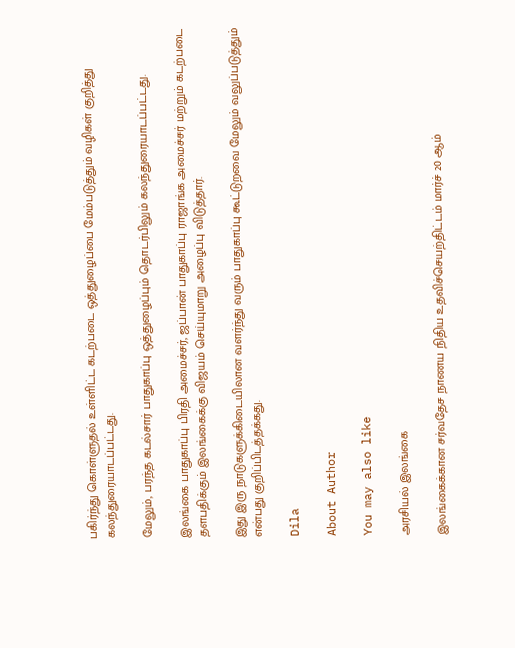பகிர்ந்து கொள்ளுதல் உள்ளிட்ட கடற்படை ஒத்துழைப்பை மேம்படுத்தும் வழிகள் குறித்து கலந்துரையாடப்பட்டது.

மேலும், பரந்த கடல்சார் பாதுகாப்பு ஒத்துழைப்பும் தொடர்பிலும் கலந்துரையாடப்பட்டது.

இலங்கை பாதுகாப்பு பிரதி அமைச்சர், ஜப்பான் பாதுகாப்பு ராஜாங்க அமைச்சர் மற்றும் கடற்படை தளபதிக்கும் இலங்கைக்கு விஜயம் செய்யுமாறு அழைப்பு விடுத்தார்.

இது இரு நாடுகளுக்கிடையிலான வளர்ந்து வரும் பாதுகாப்பு கூட்டுறவை மேலும் வலுப்படுத்தும் என்பது குறிப்பிடத்தக்கது.

Dila

About Author

You may also like

அரசியல் இலங்கை

இலங்கைக்கான சர்வதேச நாணய நிதிய உதவிச்செயற்திட்டம் மார்ச் 20 ஆம்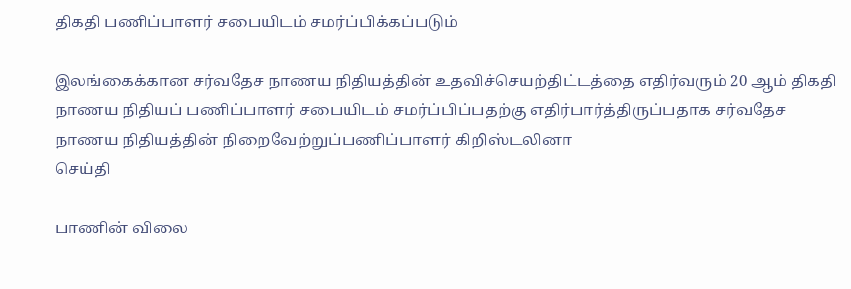திகதி பணிப்பாளர் சபையிடம் சமர்ப்பிக்கப்படும்

இலங்கைக்கான சர்வதேச நாணய நிதியத்தின் உதவிச்செயற்திட்டத்தை எதிர்வரும் 20 ஆம் திகதி நாணய நிதியப் பணிப்பாளர் சபையிடம் சமர்ப்பிப்பதற்கு எதிர்பார்த்திருப்பதாக சர்வதேச நாணய நிதியத்தின் நிறைவேற்றுப்பணிப்பாளர் கிறிஸ்டலினா
செய்தி

பாணின் விலை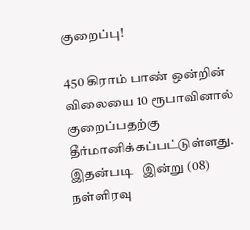குறைப்பு!

450 கிராம் பாண் ஒன்றின் விலையை 10 ரூபாவினால் குறைப்பதற்கு தீர்மானிக்கப்பட்டுள்ளது. இதன்படி   இன்று (08) நள்ளிரவு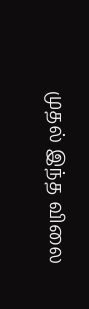முதல் இந்த விலை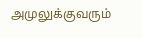அமுலுக்குவரும்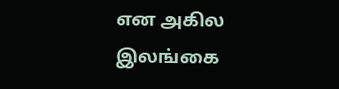என அகில இலங்கை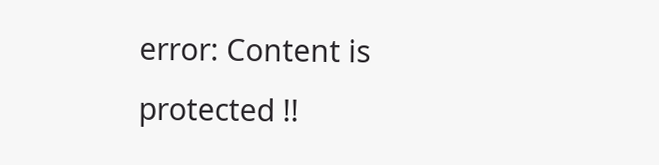error: Content is protected !!